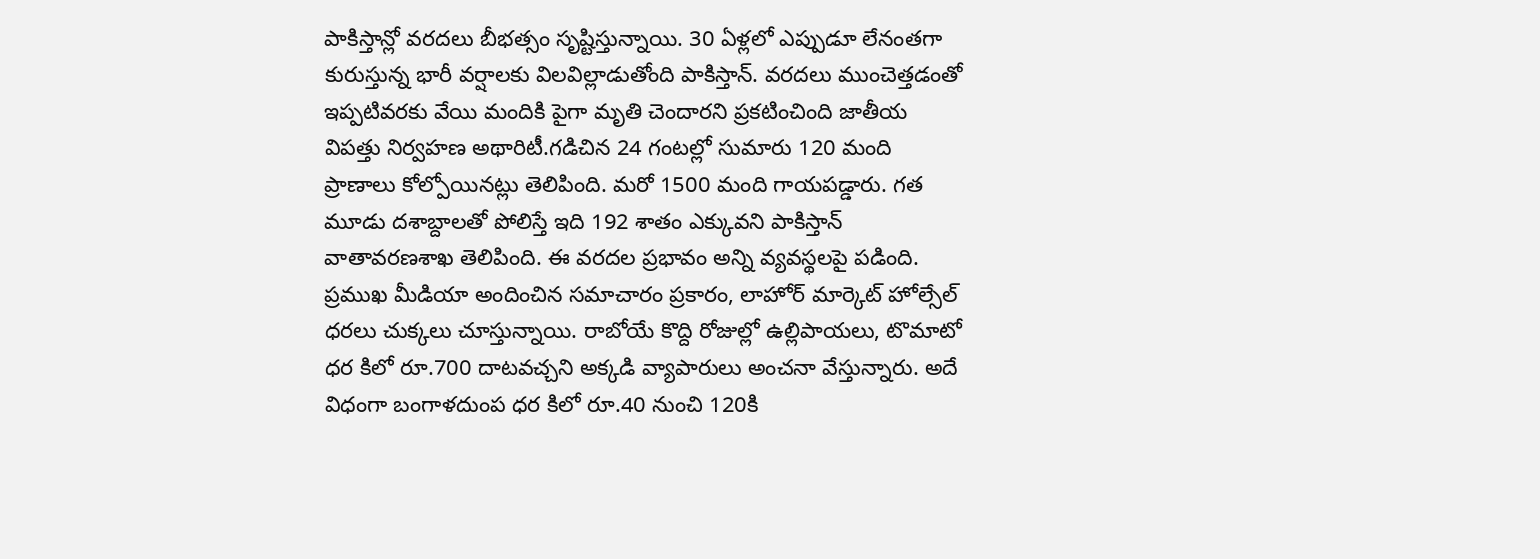పాకిస్తాన్లో వరదలు బీభత్సం సృష్టిస్తున్నాయి. 30 ఏళ్లలో ఎప్పుడూ లేనంతగా కురుస్తున్న భారీ వర్షాలకు విలవిల్లాడుతోంది పాకిస్తాన్. వరదలు ముంచెత్తడంతో ఇప్పటివరకు వేయి మందికి పైగా మృతి చెందారని ప్రకటించింది జాతీయ విపత్తు నిర్వహణ అథారిటీ.గడిచిన 24 గంటల్లో సుమారు 120 మంది ప్రాణాలు కోల్పోయినట్లు తెలిపింది. మరో 1500 మంది గాయపడ్డారు. గత మూడు దశాబ్దాలతో పోలిస్తే ఇది 192 శాతం ఎక్కువని పాకిస్తాన్ వాతావరణశాఖ తెలిపింది. ఈ వరదల ప్రభావం అన్ని వ్యవస్థలపై పడింది.
ప్రముఖ మీడియా అందించిన సమాచారం ప్రకారం, లాహోర్ మార్కెట్ హోల్సేల్ ధరలు చుక్కలు చూస్తున్నాయి. రాబోయే కొద్ది రోజుల్లో ఉల్లిపాయలు, టొమాటో ధర కిలో రూ.700 దాటవచ్చని అక్కడి వ్యాపారులు అంచనా వేస్తున్నారు. అదే విధంగా బంగాళదుంప ధర కిలో రూ.40 నుంచి 120కి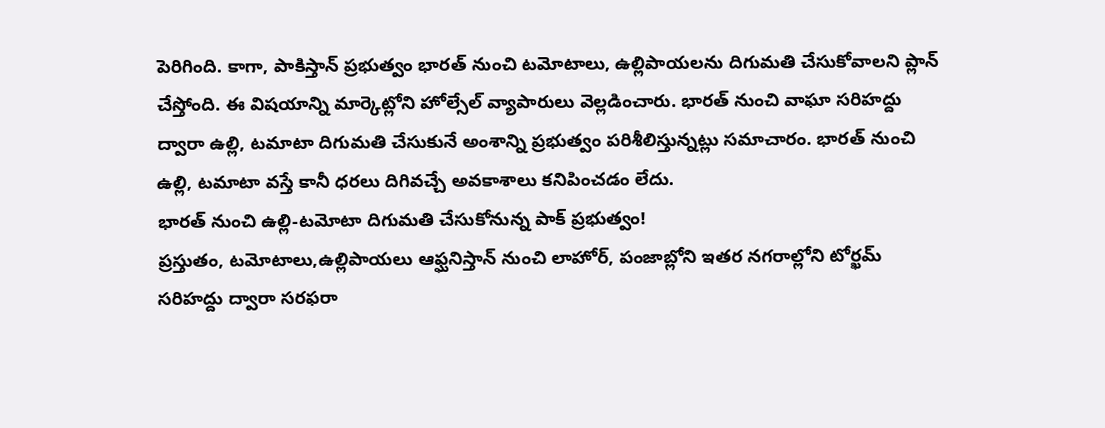పెరిగింది. కాగా, పాకిస్తాన్ ప్రభుత్వం భారత్ నుంచి టమోటాలు, ఉల్లిపాయలను దిగుమతి చేసుకోవాలని ప్లాన్ చేస్తోంది. ఈ విషయాన్ని మార్కెట్లోని హోల్సేల్ వ్యాపారులు వెల్లడించారు. భారత్ నుంచి వాఘా సరిహద్దు ద్వారా ఉల్లి, టమాటా దిగుమతి చేసుకునే అంశాన్ని ప్రభుత్వం పరిశీలిస్తున్నట్లు సమాచారం. భారత్ నుంచి ఉల్లి, టమాటా వస్తే కానీ ధరలు దిగివచ్చే అవకాశాలు కనిపించడం లేదు.
భారత్ నుంచి ఉల్లి-టమోటా దిగుమతి చేసుకోనున్న పాక్ ప్రభుత్వం!
ప్రస్తుతం, టమోటాలు,ఉల్లిపాయలు ఆఫ్ఘనిస్తాన్ నుంచి లాహోర్, పంజాబ్లోని ఇతర నగరాల్లోని టోర్ఖమ్ సరిహద్దు ద్వారా సరఫరా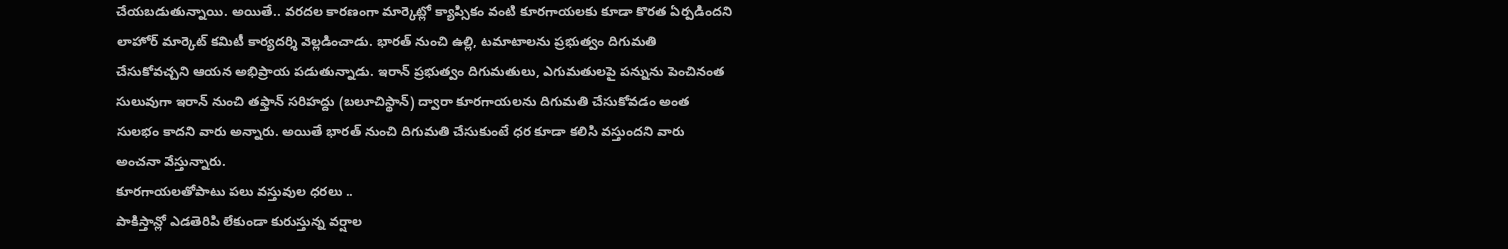చేయబడుతున్నాయి. అయితే.. వరదల కారణంగా మార్కెట్లో క్యాప్సికం వంటి కూరగాయలకు కూడా కొరత ఏర్పడిందని లాహోర్ మార్కెట్ కమిటీ కార్యదర్శి వెల్లడించాడు. భారత్ నుంచి ఉల్లి, టమాటాలను ప్రభుత్వం దిగుమతి చేసుకోవచ్చని ఆయన అభిప్రాయ పడుతున్నాడు. ఇరాన్ ప్రభుత్వం దిగుమతులు, ఎగుమతులపై పన్నును పెంచినంత సులువుగా ఇరాన్ నుంచి తఫ్తాన్ సరిహద్దు (బలూచిస్థాన్) ద్వారా కూరగాయలను దిగుమతి చేసుకోవడం అంత సులభం కాదని వారు అన్నారు. అయితే భారత్ నుంచి దిగుమతి చేసుకుంటే ధర కూడా కలిసి వస్తుందని వారు అంచనా వేస్తున్నారు.
కూరగాయలతోపాటు పలు వస్తువుల ధరలు ..
పాకిస్తాన్లో ఎడతెరిపి లేకుండా కురుస్తున్న వర్షాల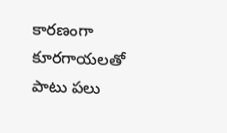కారణంగా కూరగాయలతో పాటు పలు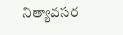నిత్యావసర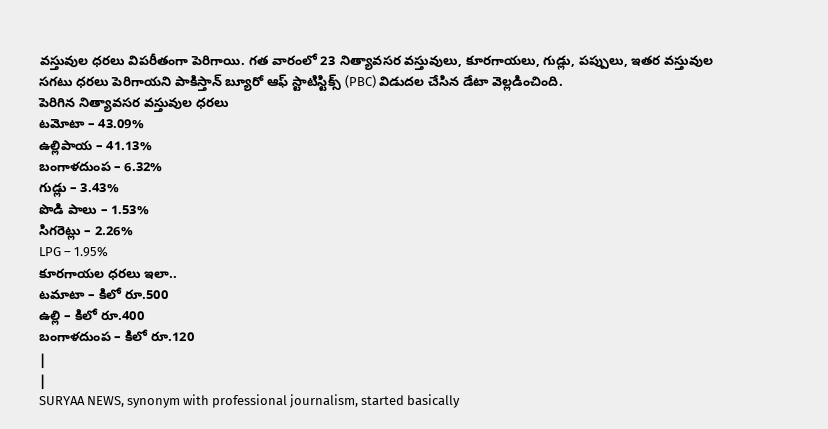వస్తువుల ధరలు విపరీతంగా పెరిగాయి. గత వారంలో 23 నిత్యావసర వస్తువులు, కూరగాయలు, గుడ్లు, పప్పులు, ఇతర వస్తువుల సగటు ధరలు పెరిగాయని పాకిస్తాన్ బ్యూరో ఆఫ్ స్టాటిస్టిక్స్ (PBC) విడుదల చేసిన డేటా వెల్లడించింది.
పెరిగిన నిత్యావసర వస్తువుల ధరలు
టమోటా – 43.09%
ఉల్లిపాయ – 41.13%
బంగాళదుంప – 6.32%
గుడ్లు – 3.43%
పొడి పాలు – 1.53%
సిగరెట్లు – 2.26%
LPG – 1.95%
కూరగాయల ధరలు ఇలా..
టమాటా – కిలో రూ.500
ఉల్లి – కిలో రూ.400
బంగాళదుంప – కిలో రూ.120
|
|
SURYAA NEWS, synonym with professional journalism, started basically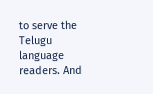to serve the Telugu language readers. And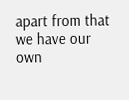apart from that we have our own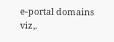e-portal domains viz,.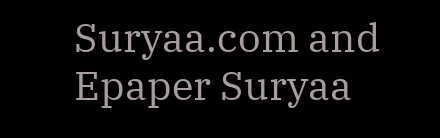Suryaa.com and Epaper Suryaa